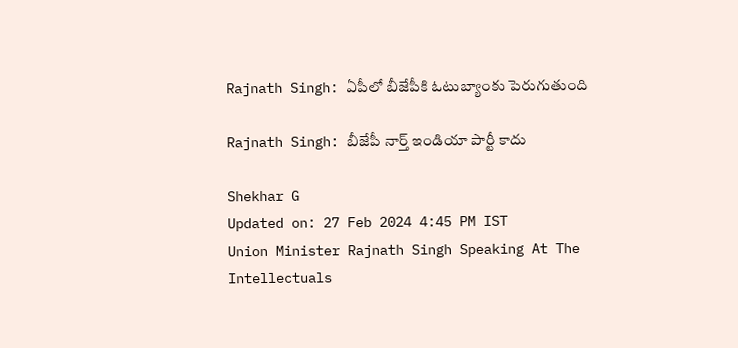Rajnath Singh: ఏపీలో బీజేపీకి ఓటుబ్యాంకు పెరుగుతుంది

Rajnath Singh: బీజేపీ నార్త్ ఇండియా పార్టీ కాదు

Shekhar G
Updated on: 27 Feb 2024 4:45 PM IST
Union Minister Rajnath Singh Speaking At The Intellectuals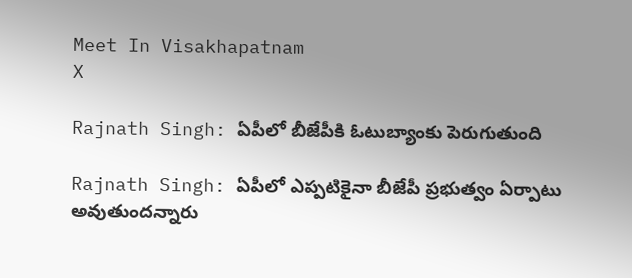Meet In Visakhapatnam
X

Rajnath Singh: ఏపీలో బీజేపీకి ఓటుబ్యాంకు పెరుగుతుంది

Rajnath Singh: ఏపీలో ఎప్పటికైనా బీజేపీ ప్రభుత్వం ఏర్పాటు అవుతుందన్నారు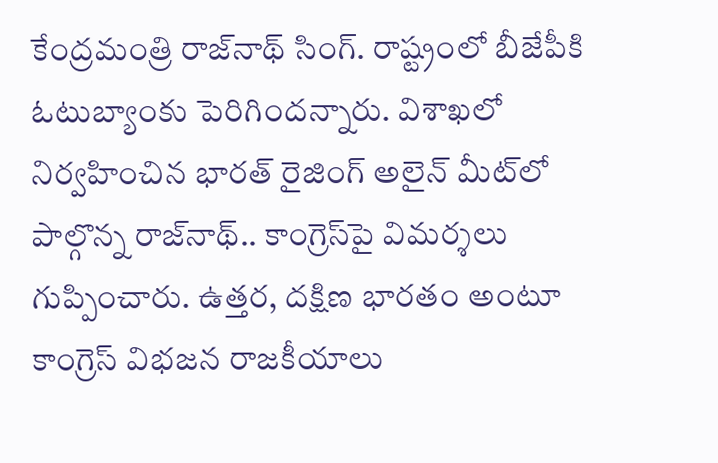కేంద్రమంత్రి రాజ్‌నాథ్ సింగ్. రాష్ట్రంలో బీజేపీకి ఓటుబ్యాంకు పెరిగిందన్నారు. విశాఖలో నిర్వహించిన భారత్ రైజింగ్ అలైన్ మీట్‌లో పాల్గొన్న రాజ్‌నాథ్‌.. కాంగ్రెస్‌పై విమర్శలు గుప్పించారు. ఉత్తర, దక్షిణ భారతం అంటూ కాంగ్రెస్ విభజన రాజకీయాలు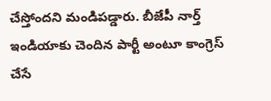చేస్తోందని మండిపడ్డారు. బీజేపీ నార్త్ ఇండియాకు చెందిన పార్టీ అంటూ కాంగ్రెస్ చేసే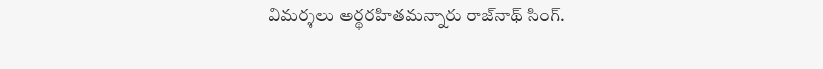విమర్శలు అర్థరహితమన్నారు రాజ్‌నాథ్‌ సింగ్‌.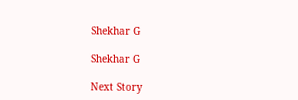Shekhar G

Shekhar G

Next Story